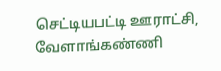செட்டியபட்டி ஊராட்சி, வேளாங்கண்ணி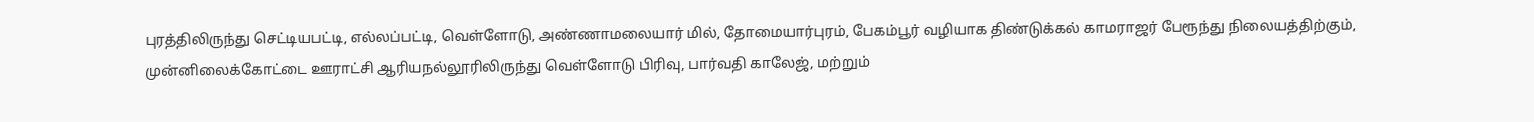புரத்திலிருந்து செட்டியபட்டி, எல்லப்பட்டி, வெள்ளோடு, அண்ணாமலையார் மில், தோமையார்புரம், பேகம்பூர் வழியாக திண்டுக்கல் காமராஜர் பேரூந்து நிலையத்திற்கும், முன்னிலைக்கோட்டை ஊராட்சி ஆரியநல்லூரிலிருந்து வெள்ளோடு பிரிவு, பார்வதி காலேஜ், மற்றும்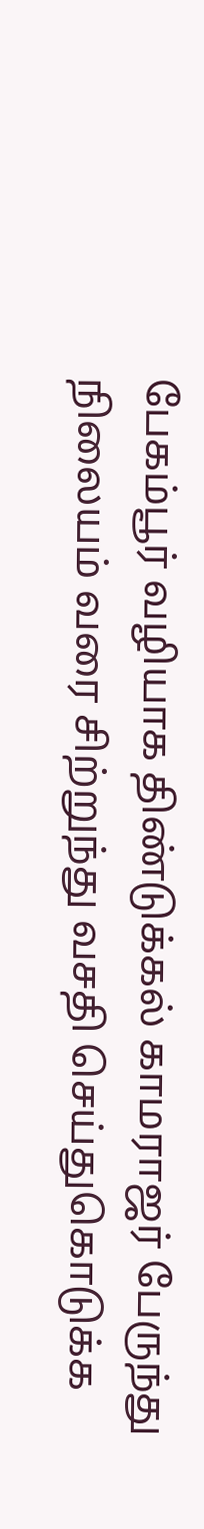பேகம்பூர் வழியாக திண்டுக்கல் காமராஜர் பேருந்து நிலையம் வரை சிற்றுந்து வசதி செய்துகொடுக்க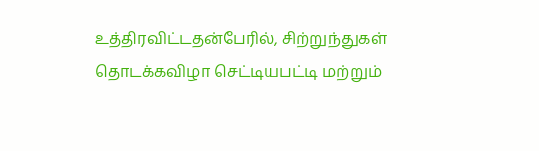உத்திரவிட்டதன்பேரில், சிற்றுந்துகள் தொடக்கவிழா செட்டியபட்டி மற்றும்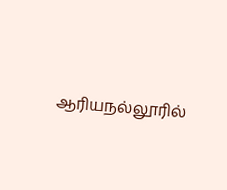ஆரியநல்லூரில்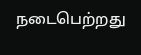நடைபெற்றது